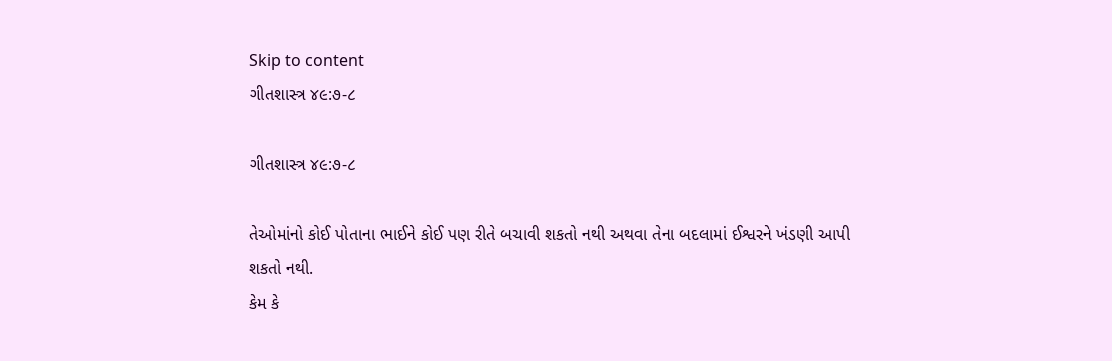Skip to content
ગીતશાસ્ત્ર ૪૯:૭-૮

ગીતશાસ્ત્ર ૪૯:૭-૮

તેઓમાંનો કોઈ પોતાના ભાઈને કોઈ પણ રીતે બચાવી શકતો નથી અથવા તેના બદલામાં ઈશ્વરને ખંડણી આપી શકતો નથી.
કેમ કે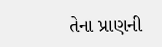તેના પ્રાણની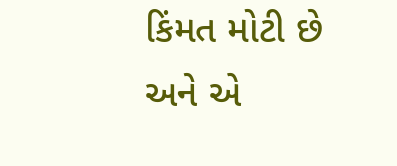કિંમત મોટી છે અને એ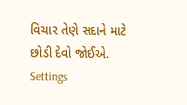વિચાર તેણે સદાને માટે છોડી દેવો જોઈએ.
Settings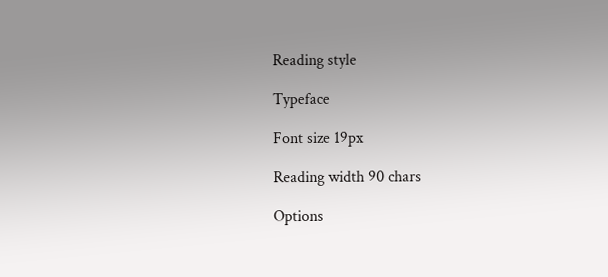Reading style

Typeface

Font size 19px

Reading width 90 chars

Options